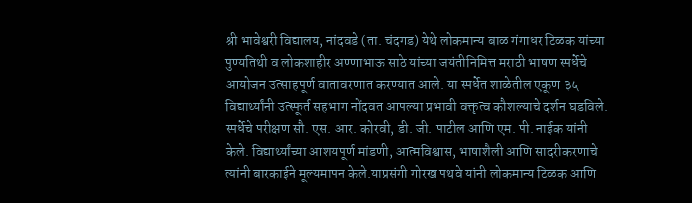श्री भावेश्वरी विद्यालय, नांदवडे (ता. चंदगड) येथे लोकमान्य बाळ गंगाधर टिळक यांच्या पुण्यतिथी व लोकशाहीर अण्णाभाऊ साठे यांच्या जयंतीनिमित्त मराठी भाषण स्पर्धेचे आयोजन उत्साहपूर्ण वातावरणात करण्यात आले. या स्पर्धेत शाळेतील एकूण ३५ विद्यार्थ्यांनी उत्स्फूर्त सहभाग नोंदवत आपल्या प्रभावी वक्तृत्व कौशल्याचे दर्शन घडविले.
स्पर्धेचे परीक्षण सौ. एस. आर. कोरवी, डी. जी. पाटील आणि एम. पी. नाईक यांनी केले. विद्यार्थ्यांच्या आशयपूर्ण मांडणी, आत्मविश्वास, भाषाशैली आणि सादरीकरणाचे त्यांनी बारकाईने मूल्यमापन केले.याप्रसंगी गोरख पथवे यांनी लोकमान्य टिळक आणि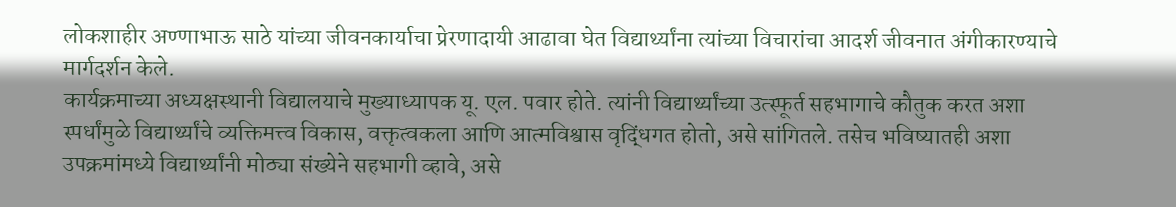लोकशाहीर अण्णाभाऊ साठे यांच्या जीवनकार्याचा प्रेरणादायी आढावा घेत विद्यार्थ्यांना त्यांच्या विचारांचा आदर्श जीवनात अंगीकारण्याचे मार्गदर्शन केले.
कार्यक्रमाच्या अध्यक्षस्थानी विद्यालयाचे मुख्याध्यापक यू. एल. पवार होते. त्यांनी विद्यार्थ्यांच्या उत्स्फूर्त सहभागाचे कौतुक करत अशा स्पर्धांमुळे विद्यार्थ्यांचे व्यक्तिमत्त्व विकास, वक्तृत्वकला आणि आत्मविश्वास वृद्धिंगत होतो, असे सांगितले. तसेच भविष्यातही अशा उपक्रमांमध्ये विद्यार्थ्यांनी मोठ्या संख्येने सहभागी व्हावे, असे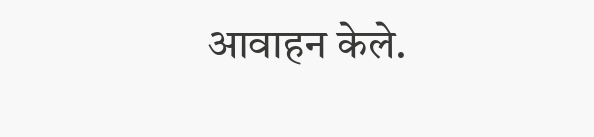आवाहन केले.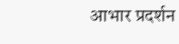आभार प्रदर्शन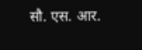सौ. एस. आर.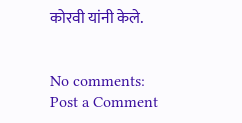कोरवी यांनी केले.


No comments:
Post a Comment